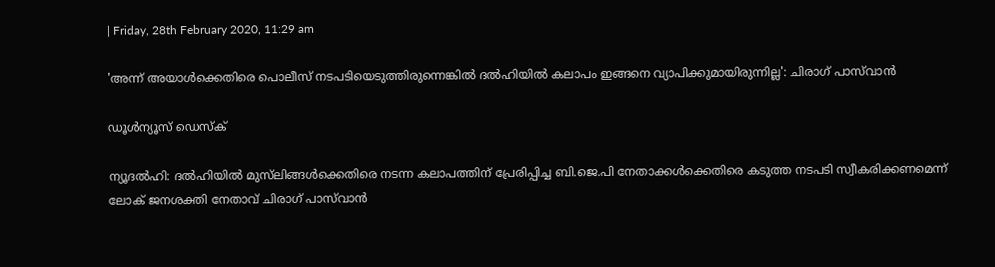| Friday, 28th February 2020, 11:29 am

'അന്ന് അയാള്‍ക്കെതിരെ പൊലീസ് നടപടിയെടുത്തിരുന്നെങ്കില്‍ ദല്‍ഹിയില്‍ കലാപം ഇങ്ങനെ വ്യാപിക്കുമായിരുന്നില്ല': ചിരാഗ് പാസ്‌വാന്‍

ഡൂള്‍ന്യൂസ് ഡെസ്‌ക്

ന്യൂദല്‍ഹി: ദല്‍ഹിയില്‍ മുസ്‌ലിങ്ങള്‍ക്കെതിരെ നടന്ന കലാപത്തിന് പ്രേരിപ്പിച്ച ബി.ജെ.പി നേതാക്കള്‍ക്കെതിരെ കടുത്ത നടപടി സ്വീകരിക്കണമെന്ന് ലോക് ജനശക്തി നേതാവ് ചിരാഗ് പാസ്‌വാന്‍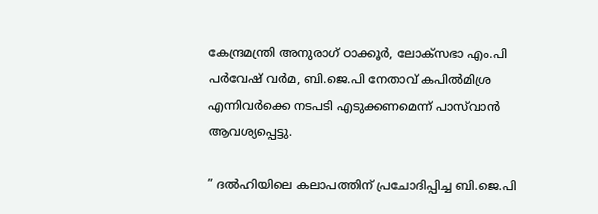കേന്ദ്രമന്ത്രി അനുരാഗ് ഠാക്കൂര്‍, ലോക്‌സഭാ എം.പി പര്‍വേഷ് വര്‍മ, ബി.ജെ.പി നേതാവ് കപില്‍മിശ്ര എന്നിവര്‍ക്കെ നടപടി എടുക്കണമെന്ന് പാസ്‌വാന്‍ ആവശ്യപ്പെട്ടു.

” ദല്‍ഹിയിലെ കലാപത്തിന് പ്രചോദിപ്പിച്ച ബി.ജെ.പി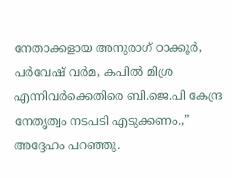നേതാക്കളായ അനുരാഗ് ഠാക്കൂര്‍, പര്‍വേഷ് വര്‍മ, കപില്‍ മിശ്ര എന്നിവര്‍ക്കെതിരെ ബി.ജെ.പി കേന്ദ്ര നേതൃത്വം നടപടി എടുക്കണം.,” അദ്ദേഹം പറഞ്ഞു.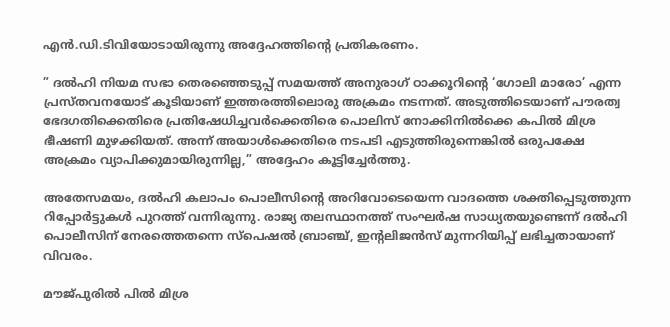എന്‍.ഡി.ടിവിയോടായിരുന്നു അദ്ദേഹത്തിന്റെ പ്രതികരണം.

” ദല്‍ഹി നിയമ സഭാ തെരഞ്ഞെടുപ്പ് സമയത്ത് അനുരാഗ് ഠാക്കൂറിന്റെ ‘ഗോലി മാരോ’ എന്ന പ്രസ്തവനയോട് കൂടിയാണ് ഇത്തരത്തിലൊരു അക്രമം നടന്നത്. അടുത്തിടെയാണ് പൗരത്വ ഭേദഗതിക്കെതിരെ പ്രതിഷേധിച്ചവര്‍ക്കെതിരെ പൊലിസ് നോക്കിനില്‍ക്കെ കപില്‍ മിശ്ര ഭീഷണി മുഴക്കിയത്. അന്ന് അയാള്‍ക്കെതിരെ നടപടി എടുത്തിരുന്നെങ്കില്‍ ഒരുപക്ഷേ അക്രമം വ്യാപിക്കുമായിരുന്നില്ല,” അദ്ദേഹം കൂട്ടിച്ചേര്‍ത്തു.

അതേസമയം, ദല്‍ഹി കലാപം പൊലീസിന്റെ അറിവോടെയെന്ന വാദത്തെ ശക്തിപ്പെടുത്തുന്ന റിപ്പോര്‍ട്ടുകള്‍ പുറത്ത് വന്നിരുന്നു. രാജ്യ തലസ്ഥാനത്ത് സംഘര്‍ഷ സാധ്യതയുണ്ടെന്ന് ദല്‍ഹി പൊലീസിന് നേരത്തെതന്നെ സ്പെഷല്‍ ബ്രാഞ്ച്, ഇന്റലിജന്‍സ് മുന്നറിയിപ്പ് ലഭിച്ചതായാണ് വിവരം.

മൗജ്പുരില്‍ പില്‍ മിശ്ര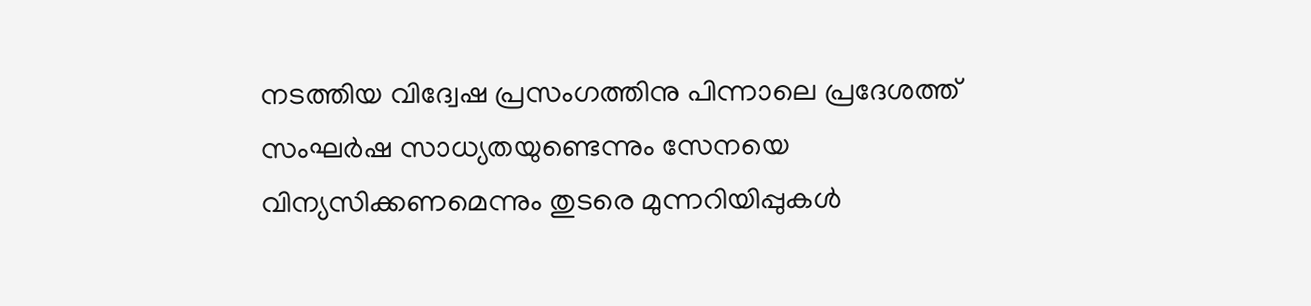നടത്തിയ വിദ്വേഷ പ്രസംഗത്തിനു പിന്നാലെ പ്രദേശത്ത് സംഘര്‍ഷ സാധ്യതയുണ്ടെന്നും സേനയെ വിന്യസിക്കണമെന്നും തുടരെ മുന്നറിയിപ്പുകള്‍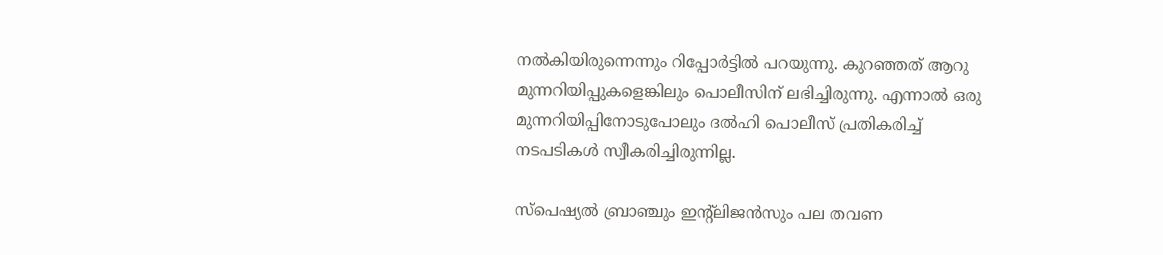നല്‍കിയിരുന്നെന്നും റിപ്പോര്‍ട്ടില്‍ പറയുന്നു. കുറഞ്ഞത് ആറു മുന്നറിയിപ്പുകളെങ്കിലും പൊലീസിന് ലഭിച്ചിരുന്നു. എന്നാല്‍ ഒരു മുന്നറിയിപ്പിനോടുപോലും ദല്‍ഹി പൊലീസ് പ്രതികരിച്ച് നടപടികള്‍ സ്വീകരിച്ചിരുന്നില്ല.

സ്പെഷ്യല്‍ ബ്രാഞ്ചും ഇന്റ്ലിജന്‍സും പല തവണ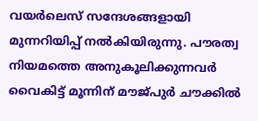വയര്‍ലെസ് സന്ദേശങ്ങളായി മുന്നറിയിപ്പ് നല്‍കിയിരുന്നു. പൗരത്വ നിയമത്തെ അനുകൂലിക്കുന്നവര്‍ വൈകിട്ട് മൂന്നിന് മൗജ്പുര്‍ ചൗക്കില്‍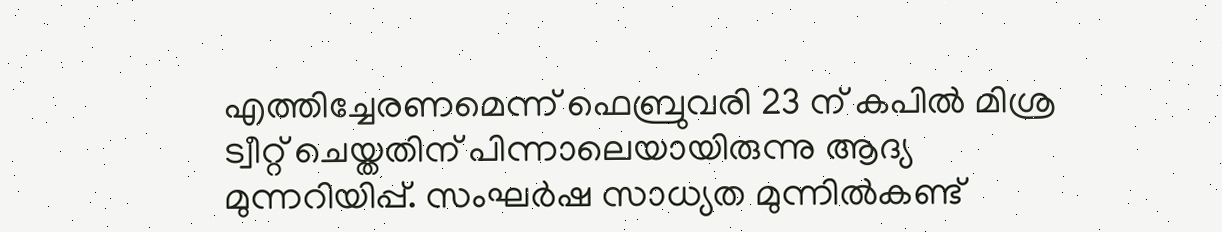എത്തിച്ചേരണമെന്ന് ഫെബ്രുവരി 23 ന് കപില്‍ മിശ്ര ട്വീറ്റ് ചെയ്തതിന് പിന്നാലെയായിരുന്നു ആദ്യ മുന്നറിയിപ്പ്. സംഘര്‍ഷ സാധ്യത മുന്നില്‍കണ്ട്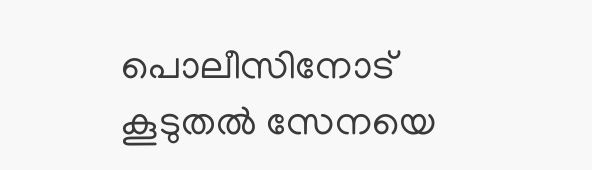പൊലീസിനോട് കൂടുതല്‍ സേനയെ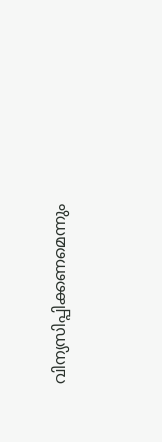വിന്യസിപ്പിക്കണമെന്നും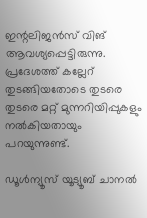ഇന്റലിജന്‍സ് വിങ് ആവശ്യപ്പെട്ടിരുന്നു. പ്രദേശത്ത് കല്ലേറ് തുടങ്ങിയതോടെ തുടരെ തുടരെ മറ്റ് മുന്നറിയിപ്പുകളും നല്‍കിയതായും പറയുന്നുണ്ട്.

ഡൂൾന്യൂസ് യൂട്യൂബ് ചാനൽ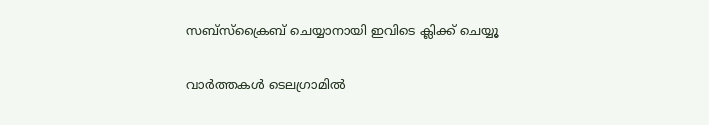സബ്സ്ക്രൈബ് ചെയ്യാനായി ഇവിടെ ക്ലിക്ക് ചെയ്യൂ

വാര്‍ത്തകള്‍ ടെലഗ്രാമില്‍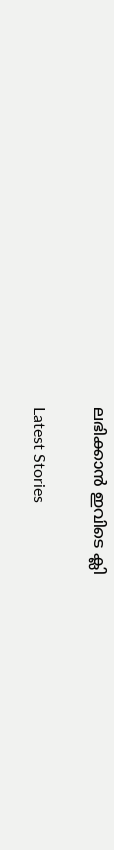ലഭിക്കാന്‍ ഇവിടെ ക്ലി

Latest Stories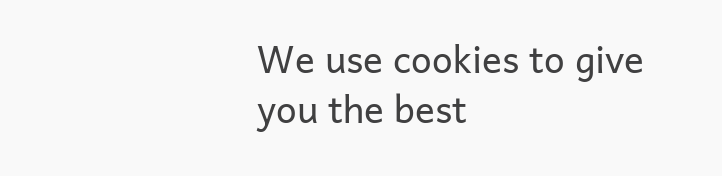We use cookies to give you the best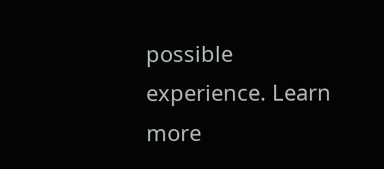possible experience. Learn more